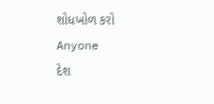શોધખોળ કરો
Anyone
દેશ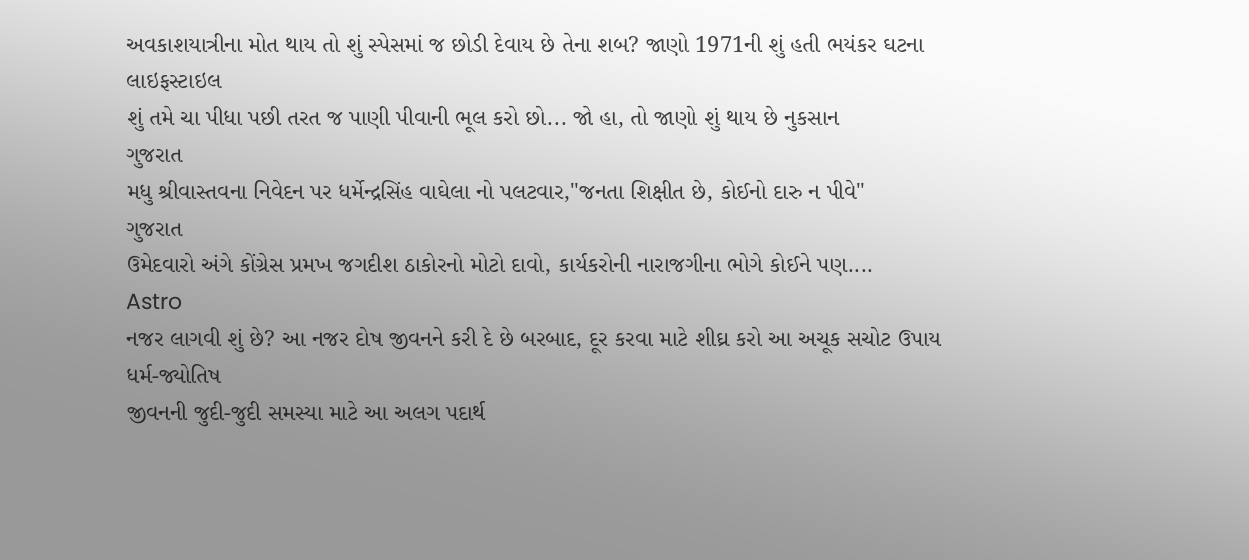અવકાશયાત્રીના મોત થાય તો શું સ્પેસમાં જ છોડી દેવાય છે તેના શબ? જાણો 1971ની શું હતી ભયંકર ઘટના
લાઇફસ્ટાઇલ
શું તમે ચા પીધા પછી તરત જ પાણી પીવાની ભૂલ કરો છો... જો હા, તો જાણો શું થાય છે નુકસાન
ગુજરાત
મધુ શ્રીવાસ્તવના નિવેદન પર ધર્મેન્દ્રસિંહ વાઘેલા નો પલટવાર,"જનતા શિક્ષીત છે, કોઈનો દારુ ન પીવે"
ગુજરાત
ઉમેદવારો અંગે કોંગ્રેસ પ્રમખ જગદીશ ઠાકોરનો મોટો દાવો, કાર્યકરોની નારાજગીના ભોગે કોઈને પણ....
Astro
નજર લાગવી શું છે? આ નજર દોષ જીવનને કરી દે છે બરબાદ, દૂર કરવા માટે શીઘ્ર કરો આ અચૂક સચોટ ઉપાય
ધર્મ-જ્યોતિષ
જીવનની જુદી-જુદી સમસ્યા માટે આ અલગ પદાર્થ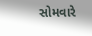સોમવારે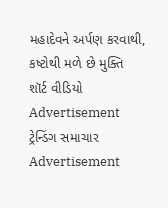મહાદેવને અર્પણ કરવાથી, કષ્ટોથી મળે છે મુક્તિ
શૉર્ટ વીડિયો
Advertisement
ટ્રેન્ડિંગ સમાચાર
Advertisement